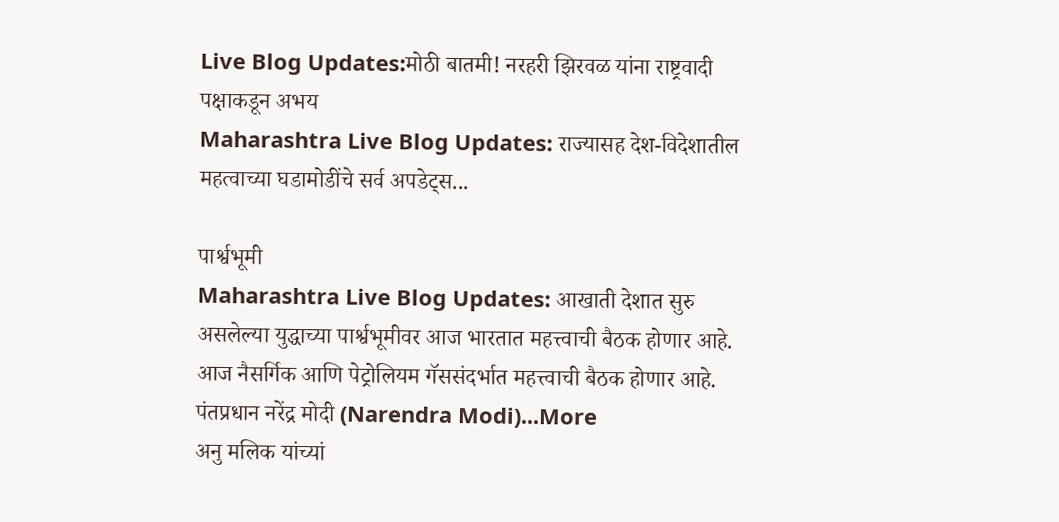Live Blog Updates:मोठी बातमी! नरहरी झिरवळ यांना राष्ट्रवादी पक्षाकडून अभय
Maharashtra Live Blog Updates: राज्यासह देश-विदेशातील महत्वाच्या घडामोडींचे सर्व अपडेट्स...

पार्श्वभूमी
Maharashtra Live Blog Updates: आखाती देशात सुरु असलेल्या युद्धाच्या पार्श्वभूमीवर आज भारतात महत्त्वाची बैठक होणार आहे. आज नैसर्गिक आणि पेट्रोलियम गॅससंदर्भात महत्त्वाची बैठक होणार आहे. पंतप्रधान नरेंद्र मोदी (Narendra Modi)...More
अनु मलिक यांच्यां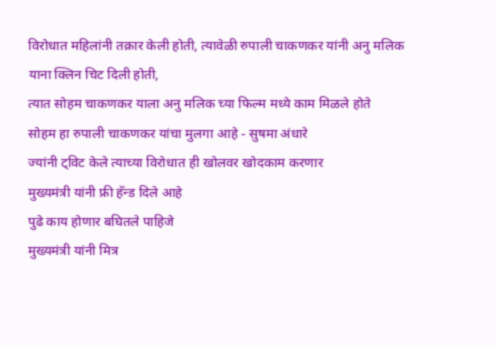विरोधात महिलांनी तक्रार केली होती, त्यावेळी रुपाली चाकणकर यांनी अनु मलिक याना क्लिन चिट दिली होती,
त्यात सोहम चाकणकर याला अनु मलिक च्या फिल्म मध्ये काम मिळले होते
सोहम हा रुपाली चाकणकर यांचा मुलगा आहे - सुषमा अंधारे
ज्यांनी ट्विट केले त्याच्या विरोधात ही खोलवर खोदकाम करणार
मुख्यमंत्री यांनी फ्री हॅन्ड दिले आहे
पुढे काय होणार बघितले पाहिजे
मुख्यमंत्री यांनी मित्र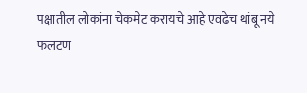पक्षातील लोकांना चेकमेट करायचे आहे एवढेच थांबू नये
फलटण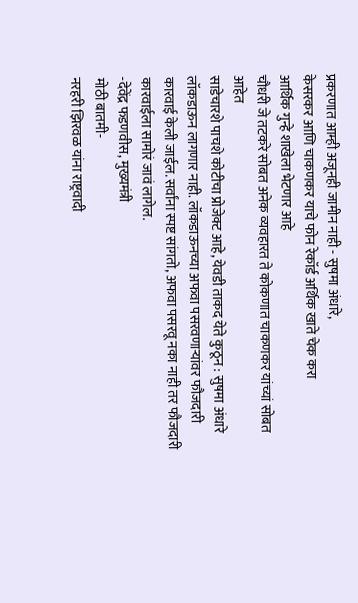प्रकरणात आम्ही अजूनही जामीन नाही - सुषमा अंधारे,
केसरकर आणि चाकणकर याचे फोन रेकॉर्ड अर्थिक खाते चेक करा
आर्थिक गुन्हे शाखेला भेटणार आहे
चौधरी जे तटकरे सोबत अनेक व्यवहारत ते कोकणात चाकणकर यांच्यां सोबत आहेत
साडेचारशे पाचशे कोटीचा प्रोजेक्ट आहे, येवडी ताकद येते कुठून : सुषमा अंधारे
लॉकडाऊन लागणार नाही. लॉकडाऊनच्या अफवा पसरवणाऱ्यांवर फौजदारी कारवाई केली जाईल. सर्वांना स्पष्ट सांगतो, अफवा पसरवू नका नाही तर फौजदारी कारवाईला सामोरं जावं लागेल.
-देवेंद्र फडणवीस, मुख्यमंत्री
मोठी बातमी-
नरहरी झिरवळ यांना राष्ट्रवादी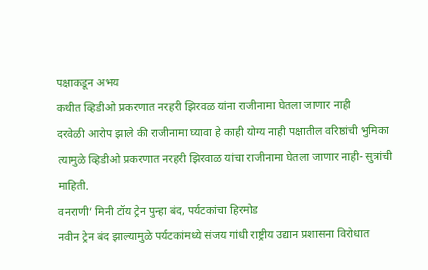पक्षाकडून अभय
कथीत व्हिडीओ प्रकरणात नरहरी झिरवळ यांना राजीनामा घेतला जाणार नाही
दरवेळी आरोप झाले की राजीनामा घ्यावा हे काही योग्य नाही पक्षातील वरिष्ठांची भुमिका
त्यामुळे व्हिडीओ प्रकरणात नरहरी झिरवाळ यांचा राजीनामा घेतला जाणार नाही- सुत्रांची माहिती.
वनराणी’ मिनी टॉय ट्रेन पुन्हा बंद, पर्यटकांचा हिरमोड
नवीन ट्रेन बंद झाल्यामुळे पर्यटकांमध्ये संजय गांधी राष्ट्रीय उद्यान प्रशासना विरोधात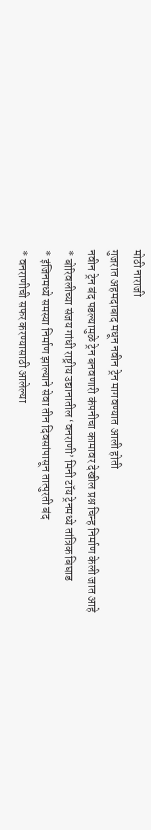मोठी नाराजी
गुजरात अहमदाबाद मधून नवीन ट्रेन मागवण्यात आली होती
नवीन ट्रेन बंद पडल्यामुळे ट्रेन बनवणारी कंपनीचा कामावर देखील प्रश्न चिन्ह निर्माण केली जात आहे
* बोरिवलीच्या संजय गांधी राष्ट्रीय उद्यानातील ‘वनराणी’ मिनी टॉय ट्रेनमध्ये तांत्रिक बिघाड
* इंजिनमध्ये समस्या निर्माण झाल्याने सेवा तीन दिवसांपासून तात्पुरती बंद
* वनराणीची सफर करण्यासाठी आलेल्या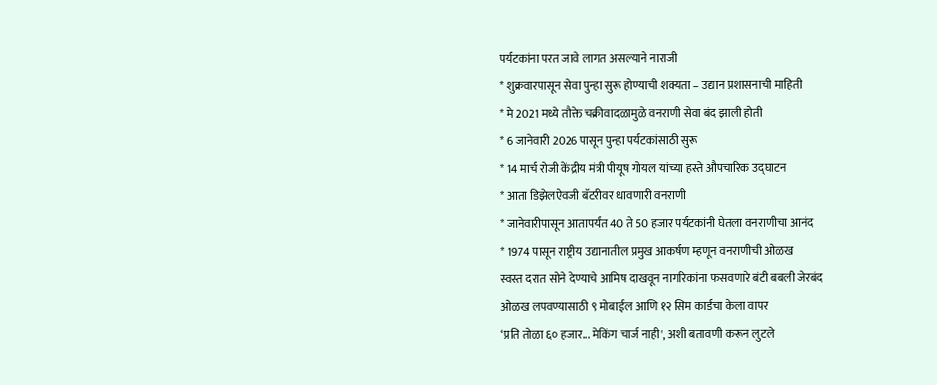पर्यटकांना परत जावे लागत असल्याने नाराजी
* शुक्रवारपासून सेवा पुन्हा सुरू होण्याची शक्यता – उद्यान प्रशासनाची माहिती
* मे 2021 मध्ये तौक्ते चक्रीवादळामुळे वनराणी सेवा बंद झाली होती
* 6 जानेवारी 2026 पासून पुन्हा पर्यटकांसाठी सुरू
* 14 मार्च रोजी केंद्रीय मंत्री पीयूष गोयल यांच्या हस्ते औपचारिक उद्घाटन
* आता डिझेलऐवजी बॅटरीवर धावणारी वनराणी
* जानेवारीपासून आतापर्यंत 40 ते 50 हजार पर्यटकांनी घेतला वनराणीचा आनंद
* 1974 पासून राष्ट्रीय उद्यानातील प्रमुख आकर्षण म्हणून वनराणीची ओळख
स्वस्त दरात सोने देण्याचे आमिष दाखवून नागरिकांना फसवणारे बंटी बबली जेरबंद
ओळख लपवण्यासाठी ९ मोबाईल आणि १२ सिम कार्डचा केला वापर
‘प्रति तोळा ६० हजार... मेकिंग चार्ज नाही', अशी बतावणी करून लुटले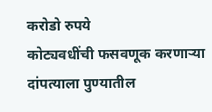करोडो रुपये
कोट्यवधींची फसवणूक करणाऱ्या दांपत्याला पुण्यातील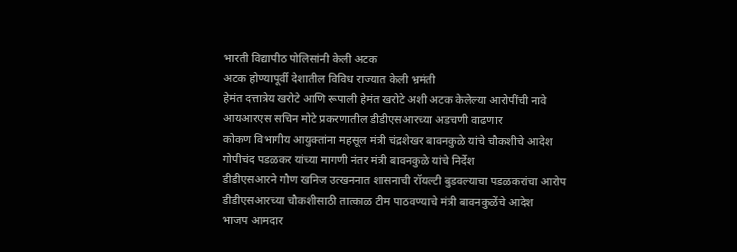भारती विद्यापीठ पोलिसांनी केली अटक
अटक होण्यापूर्वी देशातील विविध राज्यात केली भ्रमंती
हेमंत दत्तात्रेय खरोटे आणि रूपाली हेमंत खरोटे अशी अटक केलेल्या आरोपींची नावे
आयआरएस सचिन मोटे प्रकरणातील डीडीएसआरच्या अडचणी वाढणार
कोकण विभागीय आयुक्तांना महसूल मंत्री चंद्रशेखर बावनकुळे यांचे चौकशीचे आदेश
गोपीचंद पडळकर यांच्या मागणी नंतर मंत्री बावनकुळे यांचे निर्देश
डीडीएसआरने गौण खनिज उत्खननात शासनाची रॉयल्टी बुडवल्याचा पडळकरांचा आरोप
डीडीएसआरच्या चौकशीसाठी तात्काळ टीम पाठवण्याचे मंत्री बावनकुळेंचे आदेश
भाजप आमदार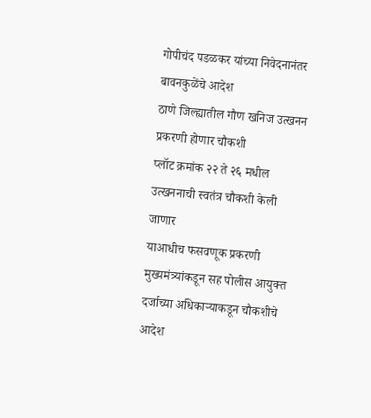गोपीचंद पडळकर यांच्या निवेदनानंतर बावनकुळेंचे आदेश
ठाणे जिल्ह्यातील गौण खनिज उत्खनन प्रकरणी होणार चौकशी
प्लॉट क्रमांक २२ ते २६ मधील उत्खननाची स्वतंत्र चौकशी केली जाणार
याआधीच फसवणूक प्रकरणी मुख्यमंत्र्यांकडून सह पोलीस आयुक्त दर्जाच्या अधिकाऱ्याकडून चौकशीचे आदेश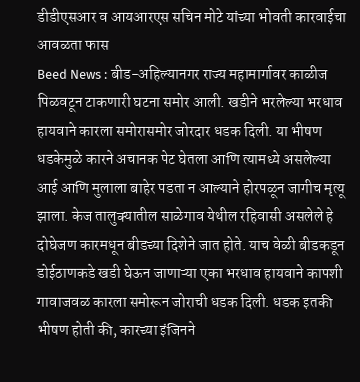डीडीएसआर व आयआरएस सचिन मोटे यांच्या भोवती कारवाईचा आवळता फास
Beed News : बीड-अहिल्यानगर राज्य महामार्गावर काळीज पिळवटून टाकणारी घटना समोर आली. खडीने भरलेल्या भरधाव हायवाने कारला समोरासमोर जोरदार धडक दिली. या भीषण धडकेमुळे कारने अचानक पेट घेतला आणि त्यामध्ये असलेल्या आई आणि मुलाला बाहेर पडता न आल्याने होरपळून जागीच मृत्यू झाला. केज तालुक्यातील साळेगाव येथील रहिवासी असलेले हे दोघेजण कारमधून बीडच्या दिशेने जात होते. याच वेळी बीडकडून डोईठाणकडे खडी घेऊन जाणाऱ्या एका भरधाव हायवाने कापशी गावाजवळ कारला समोरून जोराची धडक दिली. धडक इतकी भीषण होती की, कारच्या इंजिनने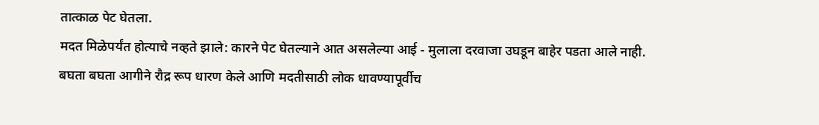तात्काळ पेट घेतला.
मदत मिळेपर्यंत होत्याचे नव्हते झाले: कारने पेट घेतल्याने आत असलेल्या आई - मुलाला दरवाजा उघडून बाहेर पडता आले नाही. बघता बघता आगीने रौद्र रूप धारण केले आणि मदतीसाठी लोक धावण्यापूर्वीच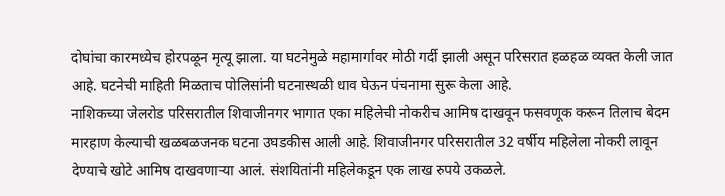दोघांचा कारमध्येच होरपळून मृत्यू झाला. या घटनेमुळे महामार्गावर मोठी गर्दी झाली असून परिसरात हळहळ व्यक्त केली जात आहे. घटनेची माहिती मिळताच पोलिसांनी घटनास्थळी धाव घेऊन पंचनामा सुरू केला आहे.
नाशिकच्या जेलरोड परिसरातील शिवाजीनगर भागात एका महिलेची नोकरीच आमिष दाखवून फसवणूक करून तिलाच बेदम मारहाण केल्याची खळबळजनक घटना उघडकीस आली आहे. शिवाजीनगर परिसरातील 32 वर्षीय महिलेला नोकरी लावून देण्याचे खोटे आमिष दाखवणाऱ्या आलं. संशयितांनी महिलेकडून एक लाख रुपये उकळले.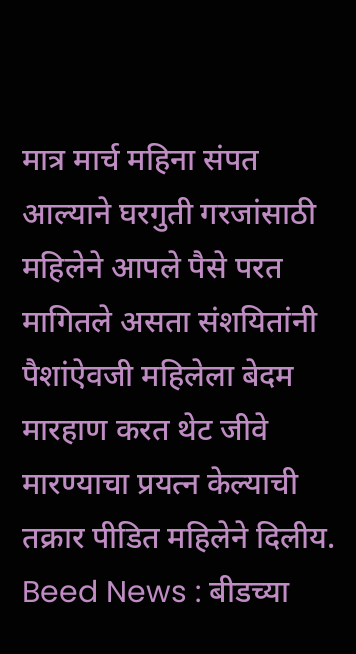मात्र मार्च महिना संपत आल्याने घरगुती गरजांसाठी महिलेने आपले पैसे परत मागितले असता संशयितांनी पैशांऐवजी महिलेला बेदम मारहाण करत थेट जीवे मारण्याचा प्रयत्न केल्याची तक्रार पीडित महिलेने दिलीय.
Beed News : बीडच्या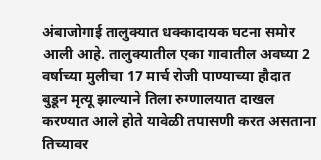अंबाजोगाई तालुक्यात धक्कादायक घटना समोर आली आहे. तालुक्यातील एका गावातील अवघ्या 2 वर्षाच्या मुलीचा 17 मार्च रोजी पाण्याच्या हौदात बुडून मृत्यू झाल्याने तिला रुग्णालयात दाखल करण्यात आले होते यावेळी तपासणी करत असताना तिच्यावर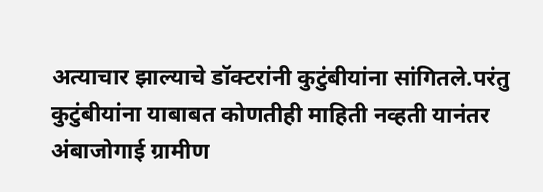अत्याचार झाल्याचे डॉक्टरांनी कुटुंबीयांना सांगितले.परंतु कुटुंबीयांना याबाबत कोणतीही माहिती नव्हती यानंतर अंबाजोगाई ग्रामीण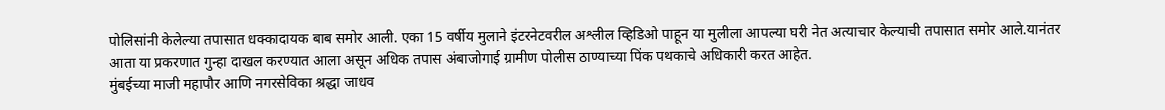पोलिसांनी केलेल्या तपासात धक्कादायक बाब समोर आली. एका 15 वर्षीय मुलाने इंटरनेटवरील अश्लील व्हिडिओ पाहून या मुलीला आपल्या घरी नेत अत्याचार केल्याची तपासात समोर आले.यानंतर आता या प्रकरणात गुन्हा दाखल करण्यात आला असून अधिक तपास अंबाजोगाई ग्रामीण पोलीस ठाण्याच्या पिंक पथकाचे अधिकारी करत आहेत.
मुंबईच्या माजी महापौर आणि नगरसेविका श्रद्धा जाधव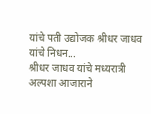यांचे पती उद्योजक श्रीधर जाधव यांचे निधन...
श्रीधर जाधव यांचे मध्यरात्री अल्पशा आजाराने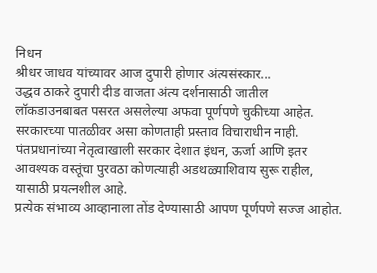निधन
श्रीधर जाधव यांच्यावर आज दुपारी होणार अंत्यसंस्कार...
उद्धव ठाकरे दुपारी दीड वाजता अंत्य दर्शनासाठी जातील
लॉकडाउनबाबत पसरत असलेल्या अफवा पूर्णपणे चुकीच्या आहेत.
सरकारच्या पातळीवर असा कोणताही प्रस्ताव विचाराधीन नाही.
पंतप्रधानांच्या नेतृत्वाखाली सरकार देशात इंधन, ऊर्जा आणि इतर आवश्यक वस्तूंचा पुरवठा कोणत्याही अडथळ्याशिवाय सुरू राहील, यासाठी प्रयत्नशील आहे.
प्रत्येक संभाव्य आव्हानाला तोंड देण्यासाठी आपण पूर्णपणे सज्ज आहोत.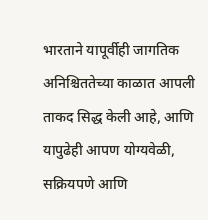भारताने यापूर्वीही जागतिक अनिश्चिततेच्या काळात आपली ताकद सिद्ध केली आहे, आणि यापुढेही आपण योग्यवेळी, सक्रियपणे आणि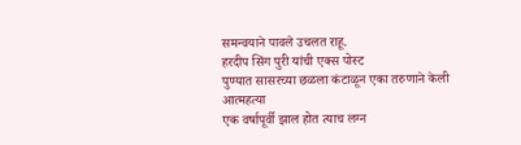समन्वयाने पावले उचलत राहू.
हरदीप सिंग पुरी यांची एक्स पोस्ट
पुण्यात सासरच्या छळला कंटाळून एका तरुणाने केली आत्महत्या
एक वर्षापूर्वी झाल होत त्याच लग्न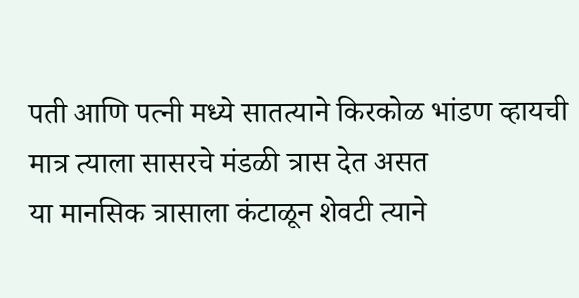पती आणि पत्नी मध्ये सातत्याने किरकोळ भांडण व्हायची मात्र त्याला सासरचे मंडळी त्रास देत असत
या मानसिक त्रासाला कंटाळून शेवटी त्याने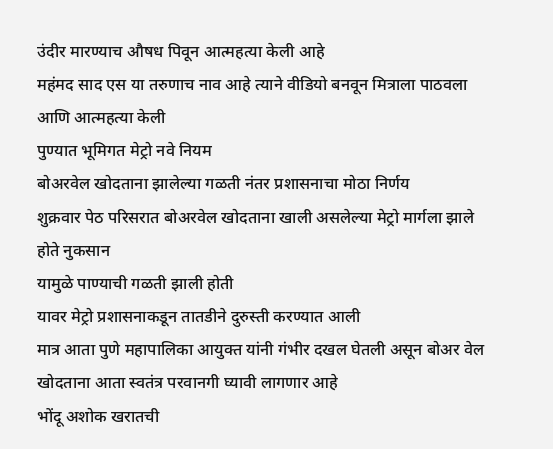उंदीर मारण्याच औषध पिवून आत्महत्या केली आहे
महंमद साद एस या तरुणाच नाव आहे त्याने वीडियो बनवून मित्राला पाठवला आणि आत्महत्या केली
पुण्यात भूमिगत मेट्रो नवे नियम
बोअरवेल खोदताना झालेल्या गळती नंतर प्रशासनाचा मोठा निर्णय
शुक्रवार पेठ परिसरात बोअरवेल खोदताना खाली असलेल्या मेट्रो मार्गला झाले होते नुकसान
यामुळे पाण्याची गळती झाली होती
यावर मेट्रो प्रशासनाकडून तातडीने दुरुस्ती करण्यात आली
मात्र आता पुणे महापालिका आयुक्त यांनी गंभीर दखल घेतली असून बोअर वेल खोदताना आता स्वतंत्र परवानगी घ्यावी लागणार आहे
भोंदू अशोक खरातची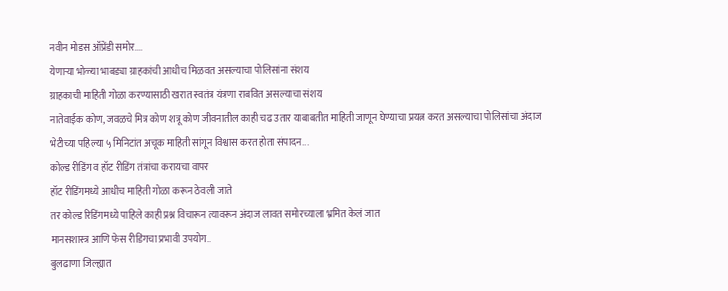नवीन मोडस ऑप्रेंडी समोर....
येणाऱ्या भोळ्या भाबड्या ग्राहकांची आधीच मिळवत असल्याचा पोलिसांना संशय
ग्राहकाची माहिती गोळा करण्यासाठी खरात स्वतंत्र यंत्रणा राबवित असल्याचा संशय
नातेवाईक कोण, जवळचे मित्र कोण शत्रू कोण जीवनातील काही चढ उतार याबाबतीत माहिती जाणून घेण्याचा प्रयत्न करत असल्याचा पोलिसांचा अंदाज
भेटीच्या पहिल्या ५ मिनिटांत अचूक माहिती सांगून विश्वास करत होता संपादन...
कोल्ड रीडिंग व हॉट रीडिंग तंत्रांचा करायचा वापर
हॉट रीडिंगमध्ये आधीच माहिती गोळा करून ठेवली जाते
तर कोल्ड रिडिंगमध्ये पाहिले काही प्रश्न विचारून त्यावरून अंदाज लावत समोरच्याला भ्रमित केलं जात
मानसशास्त्र आणि फेस रीडिंगचा प्रभावी उपयोग..
बुलढाणा जिल्ह्यात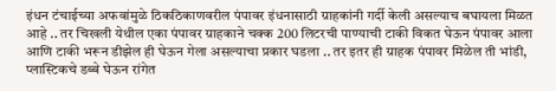इंधन टंचाईच्या अफवांमुळे ठिकठिकाणवरील पंपावर इंधनासाठी ग्राहकांनी गर्दी केली असल्याच बघायला मिळत आहे .. तर चिखली येथील एका पंपावर ग्राहकाने चक्क 200 लिटरची पाण्याची टाकी विकत घेऊन पंपावर आला आणि टाकी भरून डीझेल ही घेऊन गेला असल्याचा प्रकार घडला .. तर इतर ही ग्राहक पंपावर मिळेल ती भांडी, प्लास्टिकचे डब्बे घेऊन रांगेत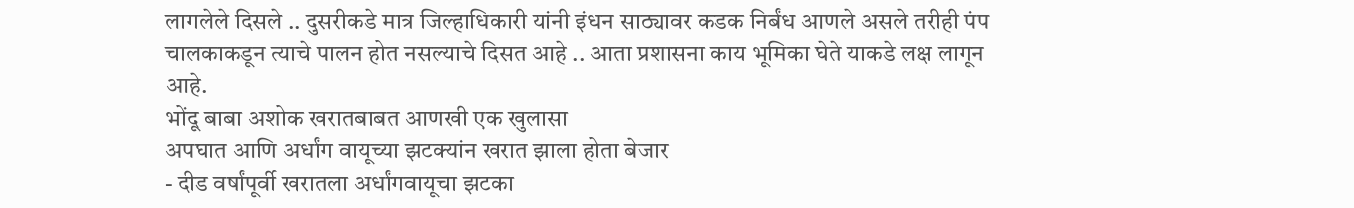लागलेले दिसले .. दुसरीकडे मात्र जिल्हाधिकारी यांनी इंधन साठ्यावर कडक निर्बंध आणले असले तरीही पंप चालकाकडून त्याचे पालन होत नसल्याचे दिसत आहे .. आता प्रशासना काय भूमिका घेते याकडे लक्ष लागून आहे.
भोंदू बाबा अशोक खरातबाबत आणखी एक खुलासा
अपघात आणि अर्धांग वायूच्या झटक्यांन खरात झाला होता बेजार
- दीड वर्षांपूर्वी खरातला अर्धांगवायूचा झटका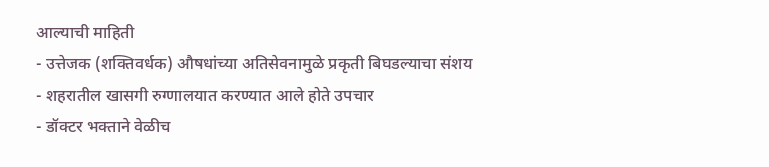आल्याची माहिती
- उत्तेजक (शक्तिवर्धक) औषधांच्या अतिसेवनामुळे प्रकृती बिघडल्याचा संशय
- शहरातील खासगी रुग्णालयात करण्यात आले होते उपचार
- डॉक्टर भक्ताने वेळीच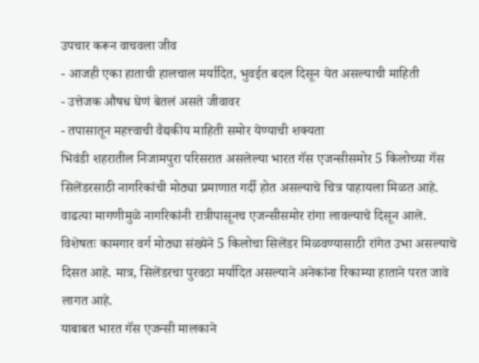उपचार करून वाचवला जीव
- आजही एका हाताची हालचाल मर्यादित, भुवईत बदल दिसून येत असल्याची माहिती
- उत्तेजक औषध घेणं बेतलं असते जीवावर
- तपासातून महत्त्वाची वैद्यकीय माहिती समोर येण्याची शक्यता
भिवंडी शहरातील निजामपुरा परिसरात असलेल्या भारत गॅस एजन्सीसमोर 5 किलोच्या गॅस सिलेंडरसाठी नागरिकांची मोठ्या प्रमाणात गर्दी होत असल्याचे चित्र पाहायला मिळत आहे. वाढत्या मागणीमुळे नागरिकांनी रात्रीपासूनच एजन्सीसमोर रांगा लावल्याचे दिसून आले.
विशेषतः कामगार वर्ग मोठ्या संख्येने 5 किलोचा सिलेंडर मिळवण्यासाठी रांगेत उभा असल्याचे दिसत आहे. मात्र, सिलेंडरचा पुरवठा मर्यादित असल्याने अनेकांना रिकाम्या हाताने परत जावे लागत आहे.
याबाबत भारत गॅस एजन्सी मालकाने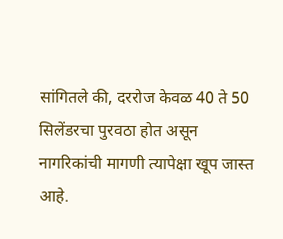सांगितले की, दररोज केवळ 40 ते 50 सिलेंडरचा पुरवठा होत असून नागरिकांची मागणी त्यापेक्षा खूप जास्त आहे.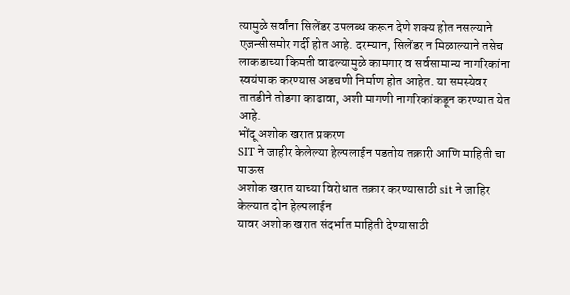त्यामुळे सर्वांना सिलेंडर उपलब्ध करून देणे शक्य होत नसल्याने एजन्सीसमोर गर्दी होत आहे. दरम्यान, सिलेंडर न मिळाल्याने तसेच लाकडाच्या किमती वाढल्यामुळे कामगार व सर्वसामान्य नागरिकांना स्वयंपाक करण्यास अडचणी निर्माण होत आहेत. या समस्येवर तातडीने तोडगा काढावा, अशी मागणी नागरिकांकडून करण्यात येत आहे.
भोंदू अशोक खरात प्रकरण
SIT ने जाहीर केलेल्या हेल्पलाईन पडतोय तक्रारी आणि माहिती चा पाऊस
अशोक खरात याच्या विरोधात तक्रार करण्यासाठी sit ने जाहिर केल्यात दोन हेल्पलाईन
यावर अशोक खरात संदर्भात माहिती देण्यासाठी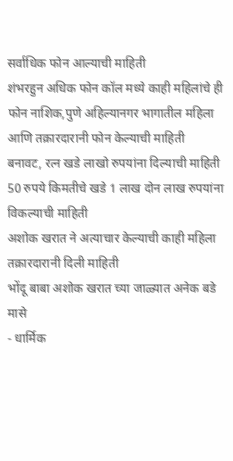सर्वाधिक फोन आल्याची माहिती
शंभरहुन अधिक फोन कॉल मध्ये काही महिलांचे ही फोन नाशिक,पुणे अहिल्यानगर भागातील महिला आणि तक्रारदारानी फोन केल्याची माहिती
बनावट, रत्न खडे लाखो रुपयांना दिल्याची माहिती
50 रुपये किमतीचे खडे 1 लाख दोन लाख रुपयांना विकल्याची माहिती
अशोक खरात ने अत्याचार केल्याची काही महिला तक्रारदारानी दिली माहिती
भोंदू बाबा अशोक खरात च्या जाळ्यात अनेक बडे मासे
- धार्मिक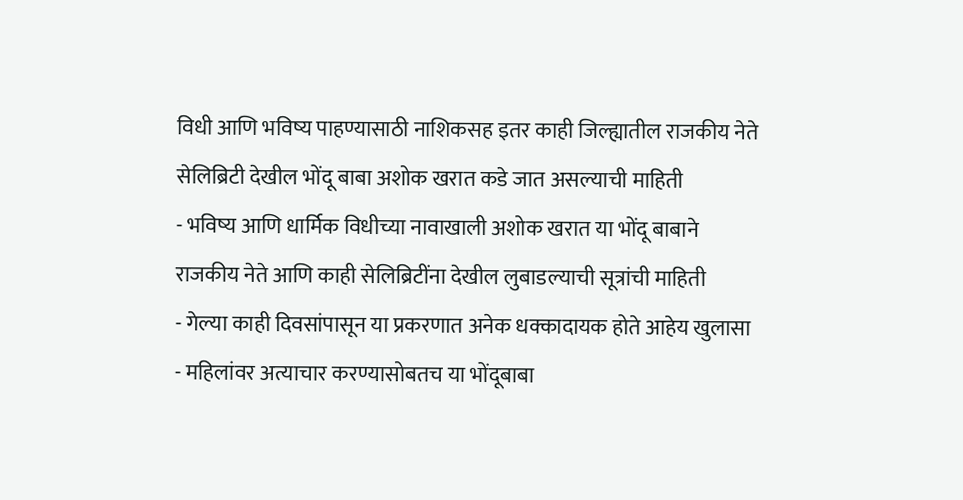विधी आणि भविष्य पाहण्यासाठी नाशिकसह इतर काही जिल्ह्यातील राजकीय नेते सेलिब्रिटी देखील भोंदू बाबा अशोक खरात कडे जात असल्याची माहिती
- भविष्य आणि धार्मिक विधीच्या नावाखाली अशोक खरात या भोंदू बाबाने राजकीय नेते आणि काही सेलिब्रिटींना देखील लुबाडल्याची सूत्रांची माहिती
- गेल्या काही दिवसांपासून या प्रकरणात अनेक धक्कादायक होते आहेय खुलासा
- महिलांवर अत्याचार करण्यासोबतच या भोंदूबाबा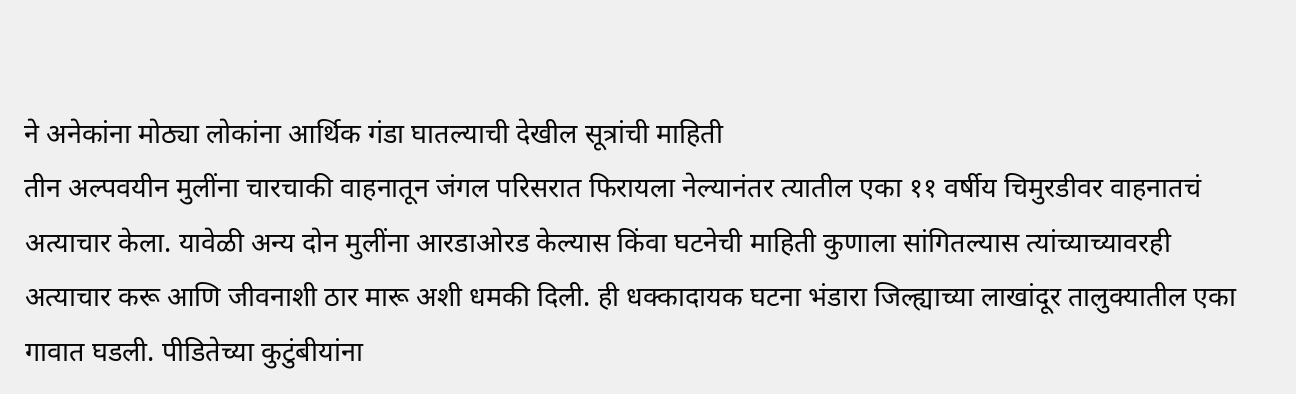ने अनेकांना मोठ्या लोकांना आर्थिक गंडा घातल्याची देखील सूत्रांची माहिती
तीन अल्पवयीन मुलींना चारचाकी वाहनातून जंगल परिसरात फिरायला नेल्यानंतर त्यातील एका ११ वर्षीय चिमुरडीवर वाहनातचं अत्याचार केला. यावेळी अन्य दोन मुलींना आरडाओरड केल्यास किंवा घटनेची माहिती कुणाला सांगितल्यास त्यांच्याच्यावरही अत्याचार करू आणि जीवनाशी ठार मारू अशी धमकी दिली. ही धक्कादायक घटना भंडारा जिल्ह्याच्या लाखांदूर तालुक्यातील एका गावात घडली. पीडितेच्या कुटुंबीयांना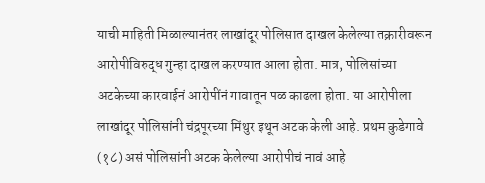याची माहिती मिळाल्यानंतर लाखांदूर पोलिसात दाखल केलेल्या तक्रारीवरून आरोपीविरुद्ध गुन्हा दाखल करण्यात आला होता. मात्र, पोलिसांच्या अटकेच्या कारवाईनं आरोपींनं गावातून पळ काढला होता. या आरोपीला लाखांदूर पोलिसांनी चंद्रपूरच्या मिंथुर इथून अटक केली आहे. प्रथम कुडेगावे (१८) असं पोलिसांनी अटक केलेल्या आरोपीचं नावं आहे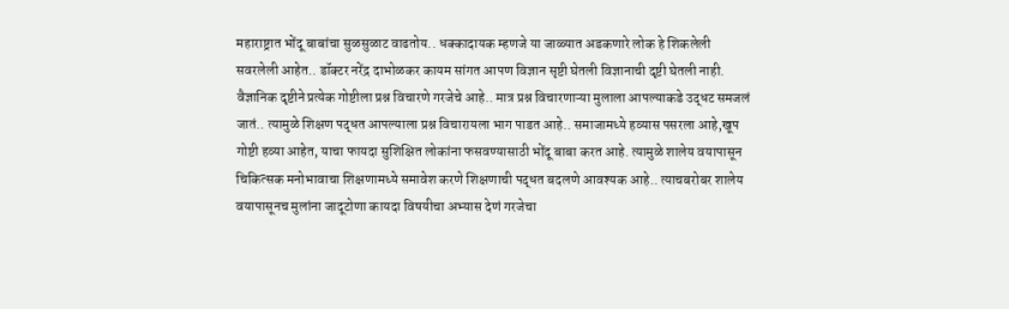महाराष्ट्रात भोंदू बाबांचा सुळसुळाट वाढतोय.. धक्कादायक म्हणजे या जाळ्यात अडकणारे लोक हे शिकलेली सवरलेली आहेत.. डॉक्टर नरेंद्र दाभोळकर कायम सांगत आपण विज्ञान सृष्टी घेतली विज्ञानाची दृष्टी घेतली नाही. वैज्ञानिक दृष्टीने प्रत्येक गोष्टीला प्रश्न विचारणे गरजेचे आहे.. मात्र प्रश्न विचारणाऱ्या मुलाला आपल्याकडे उद्धट समजलं जातं.. त्यामुळे शिक्षण पद्धत आपल्याला प्रश्न विचारायला भाग पाडत आहे.. समाजामध्ये हव्यास पसरला आहे,खूप गोष्टी हव्या आहेत, याचा फायदा सुशिक्षित लोकांना फसवण्यासाठी भोंदू बाबा करत आहे. त्यामुळे शालेय वयापासून चिकित्सक मनोभावाचा शिक्षणामध्ये समावेश करणे शिक्षणाची पद्धत बदलणे आवश्यक आहे.. त्याचबरोबर शालेय वयापासूनच मुलांना जादूटोणा कायदा विषयीचा अभ्यास देणं गरजेचा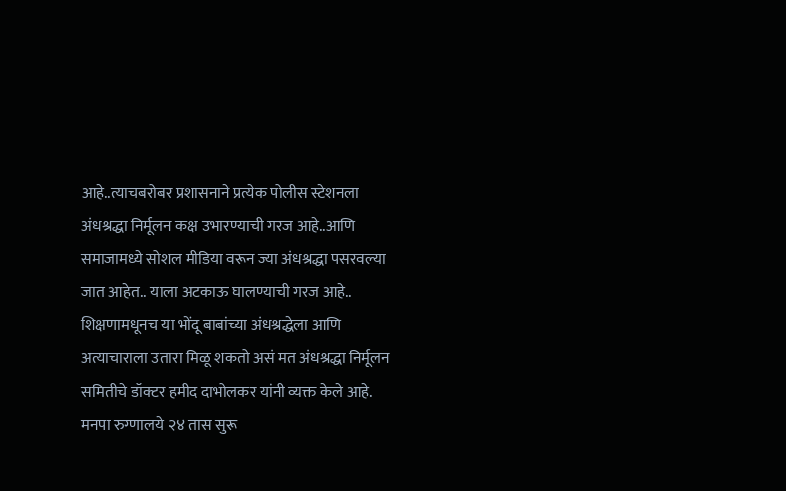आहे..त्याचबरोबर प्रशासनाने प्रत्येक पोलीस स्टेशनला अंधश्रद्धा निर्मूलन कक्ष उभारण्याची गरज आहे..आणि समाजामध्ये सोशल मीडिया वरून ज्या अंधश्रद्धा पसरवल्या जात आहेत.. याला अटकाऊ घालण्याची गरज आहे.. शिक्षणामधूनच या भोंदू बाबांच्या अंधश्रद्धेला आणि अत्याचाराला उतारा मिळू शकतो असं मत अंधश्रद्धा निर्मूलन समितीचे डॉक्टर हमीद दाभोलकर यांनी व्यक्त केले आहे.
मनपा रुग्णालये २४ तास सुरू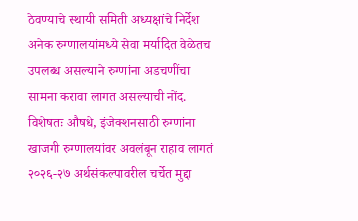ठेवण्याचे स्थायी समिती अध्यक्षांचे निर्देश
अनेक रुग्णालयांमध्ये सेवा मर्यादित वेळेतच उपलब्ध असल्याने रुग्णांना अडचणींचा सामना करावा लागत असल्याची नोंद.
विशेषतः औषधे, इंजेक्शनसाठी रुग्णांना खाजगी रुग्णालयांवर अवलंबून राहाव लागतं
२०२६-२७ अर्थसंकल्पावरील चर्चेत मुद्दा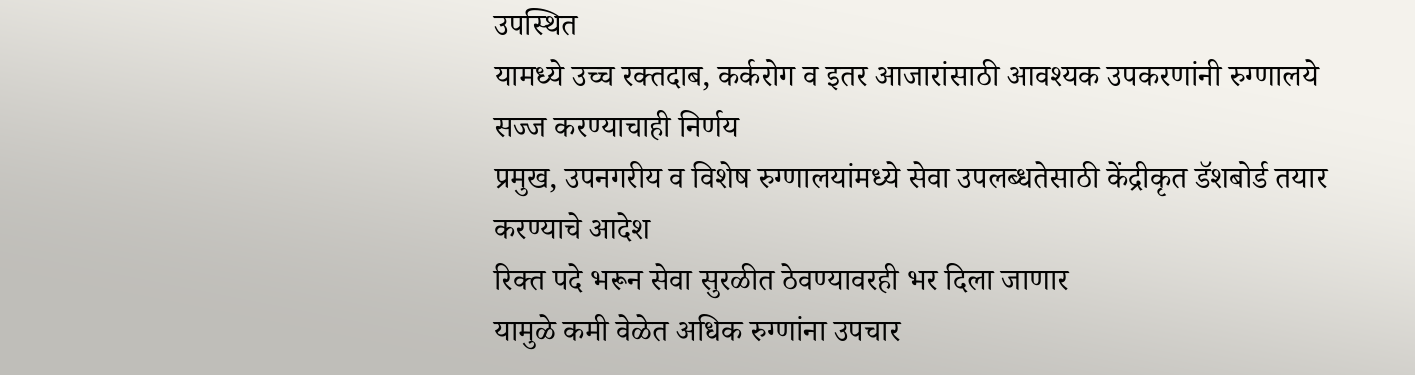उपस्थित
यामध्ये उच्च रक्तदाब, कर्करोग व इतर आजारांसाठी आवश्यक उपकरणांनी रुग्णालये सज्ज करण्याचाही निर्णय
प्रमुख, उपनगरीय व विशेष रुग्णालयांमध्ये सेवा उपलब्धतेसाठी केंद्रीकृत डॅशबोर्ड तयार करण्याचे आदेश
रिक्त पदे भरून सेवा सुरळीत ठेवण्यावरही भर दिला जाणार
यामुळे कमी वेळेत अधिक रुग्णांना उपचार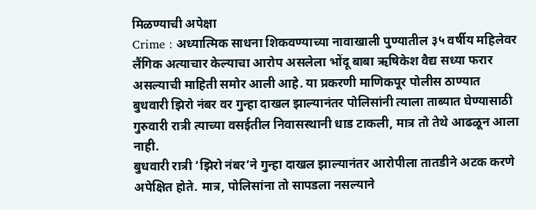मिळण्याची अपेक्षा
Crime : अध्यात्मिक साधना शिकवण्याच्या नावाखाली पुण्यातील ३५ वर्षीय महिलेवर लैंगिक अत्याचार केल्याचा आरोप असलेला भोंदू बाबा ऋषिकेश वैद्य सध्या फरार असल्याची माहिती समोर आली आहे. या प्रकरणी माणिकपूर पोलीस ठाण्यात बुधवारी झिरो नंबर वर गुन्हा दाखल झाल्यानंतर पोलिसांनी त्याला ताब्यात घेण्यासाठी गुरुवारी रात्री त्याच्या वसईतील निवासस्थानी धाड टाकली, मात्र तो तेथे आढळून आला नाही.
बुधवारी रात्री ‘झिरो नंबर’ने गुन्हा दाखल झाल्यानंतर आरोपीला तातडीने अटक करणे अपेक्षित होते. मात्र, पोलिसांना तो सापडला नसल्याने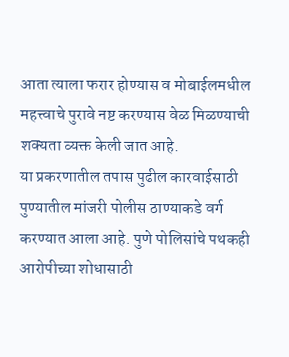आता त्याला फरार होण्यास व मोबाईलमधील महत्त्वाचे पुरावे नष्ट करण्यास वेळ मिळण्याची शक्यता व्यक्त केली जात आहे.
या प्रकरणातील तपास पुढील कारवाईसाठी पुण्यातील मांजरी पोलीस ठाण्याकडे वर्ग करण्यात आला आहे. पुणे पोलिसांचे पथकही आरोपीच्या शोधासाठी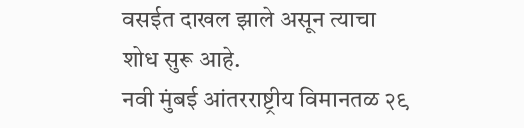वसईत दाखल झाले असून त्याचा शोध सुरू आहे.
नवी मुंबई आंतरराष्ट्रीय विमानतळ २९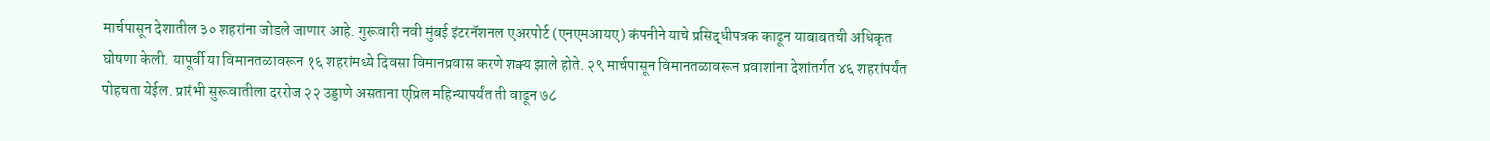मार्चपासून देशातील ३० शहरांना जोडले जाणार आहे. गुरूवारी नवी मुंबई इंटरनॅशनल एअरपोर्ट (एनएमआयए) कंपनीने याचे प्रसिद्धीपत्रक काढून याबाबतची अधिकृत घोषणा केली. यापूर्वी या विमानतळावरून १६ शहरांमध्ये दिवसा विमानप्रवास करणे शक्य झाले होते. २९ मार्चपासून विमानतळावरून प्रवाशांना देशांतर्गत ४६ शहरांपर्यंत पोहचता येईल. प्रारंभी सुरूवातीला दररोज २२ उड्डाणे असताना एप्रिल महिन्यापर्यंत ती वाढून ७८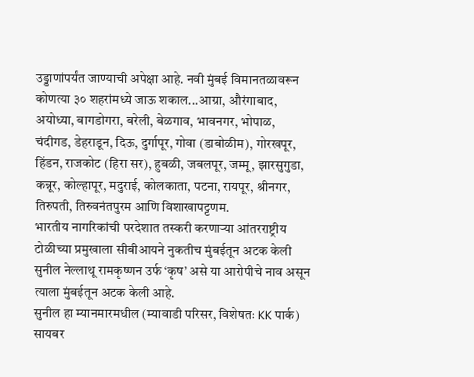उड्डाणांपर्यंत जाण्याची अपेक्षा आहे. नवी मुंबई विमानतळावरून कोणत्या ३० शहरांमध्ये जाऊ शकाल...आग्रा, औरंगाबाद, अयोध्या, बागडोगरा, बरेली, बेळगाव, भावनगर, भोपाळ, चंदीगड, डेहराडून, दिऊ, दुर्गापूर, गोवा (डाबोळीम), गोरखपूर, हिंडन, राजकोट (हिरा सर), हुबळी, जबलपूर, जम्मू, झारसुगुडा, कन्नूर, कोल्हापूर, मदुराई, कोलकाता, पटना, रायपूर, श्रीनगर, तिरुपती, तिरुवनंतपुरम आणि विशाखापट्टणम.
भारतीय नागरिकांची परदेशात तस्करी करणाऱ्या आंतरराष्ट्रीय टोळीच्या प्रमुखाला सीबीआयने नुकतीच मुंबईतून अटक केली
सुनील नेल्लाथू रामकृष्णन उर्फ ‘कृष’ असे या आरोपीचे नाव असून त्याला मुंबईतून अटक केली आहे.
सुनील हा म्यानमारमधील (म्यावाडी परिसर, विशेषतः KK पार्क) सायबर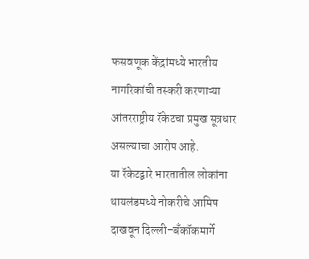फसवणूक केंद्रांमध्ये भारतीय नागरिकांची तस्करी करणाऱ्या आंतरराष्ट्रीय रॅकेटचा प्रमुख सूत्रधार असल्याचा आरोप आहे.
या रॅकेटद्वारे भारतातील लोकांना थायलंडमध्ये नोकरीचे आमिष दाखवून दिल्ली–बँकॉकमार्गे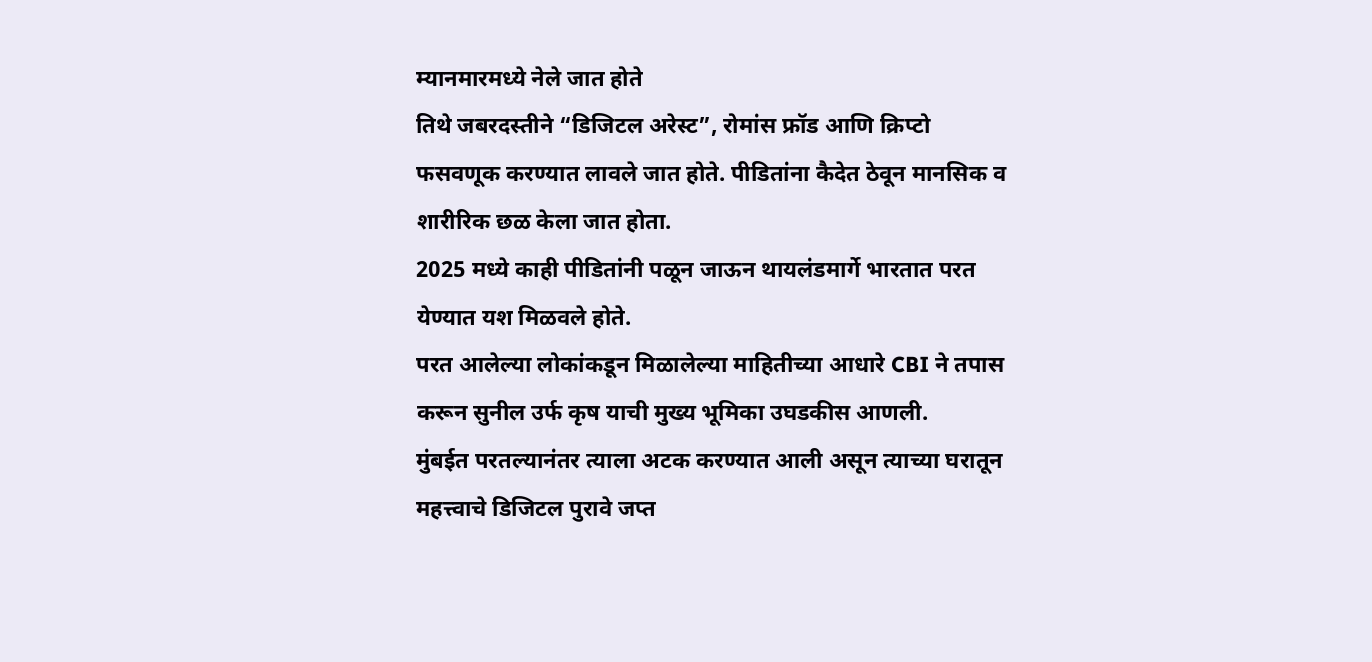म्यानमारमध्ये नेले जात होते
तिथे जबरदस्तीने “डिजिटल अरेस्ट”, रोमांस फ्रॉड आणि क्रिप्टो फसवणूक करण्यात लावले जात होते. पीडितांना कैदेत ठेवून मानसिक व शारीरिक छळ केला जात होता.
2025 मध्ये काही पीडितांनी पळून जाऊन थायलंडमार्गे भारतात परत येण्यात यश मिळवले होते.
परत आलेल्या लोकांकडून मिळालेल्या माहितीच्या आधारे CBI ने तपास करून सुनील उर्फ कृष याची मुख्य भूमिका उघडकीस आणली.
मुंबईत परतल्यानंतर त्याला अटक करण्यात आली असून त्याच्या घरातून महत्त्वाचे डिजिटल पुरावे जप्त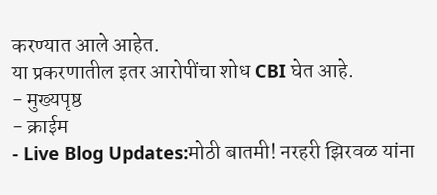करण्यात आले आहेत.
या प्रकरणातील इतर आरोपींचा शोध CBI घेत आहे.
- मुख्यपृष्ठ
- क्राईम
- Live Blog Updates:मोठी बातमी! नरहरी झिरवळ यांना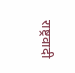राष्ट्रवादी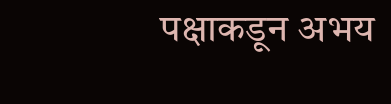पक्षाकडून अभय